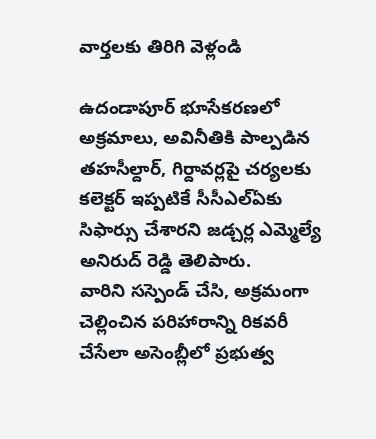వార్తలకు తిరిగి వెళ్లండి

ఉదండాపూర్ భూసేకరణలో అక్రమాలు, అవినీతికి పాల్పడిన తహసీల్దార్, గిర్దావర్లపై చర్యలకు కలెక్టర్ ఇప్పటికే సీసీఎల్ఏకు సిఫార్సు చేశారని జడ్చర్ల ఎమ్మెల్యే అనిరుద్ రెడ్డి తెలిపారు.
వారిని సస్పెండ్ చేసి, అక్రమంగా చెల్లించిన పరిహారాన్ని రికవరీ చేసేలా అసెంబ్లీలో ప్రభుత్వ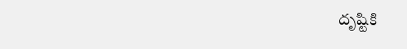దృష్టికి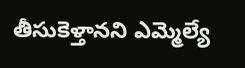తీసుకెళ్తానని ఎమ్మెల్యే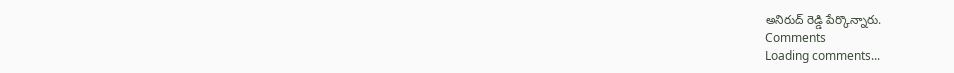అనిరుద్ రెడ్డి పేర్కొన్నారు.
Comments
Loading comments...